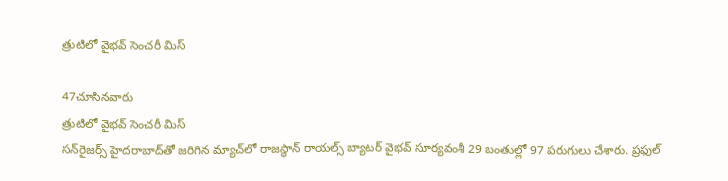త్రుటిలో వైభవ్‌ సెంచరీ మిస్‌

47చూసినవారు
త్రుటిలో వైభవ్‌ సెంచరీ మిస్‌
సన్‌రైజర్స్ హైదరాబాద్‌తో జరిగిన మ్యాచ్‌లో రాజస్థాన్ రాయల్స్ బ్యాటర్ వైభవ్ సూర్యవంశీ 29 బంతుల్లో 97 పరుగులు చేశారు. ప్రఫుల్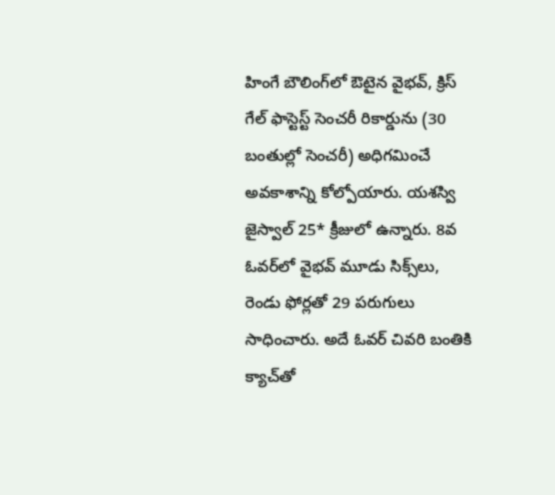హింగే బౌలింగ్‌లో ఔటైన వైభవ్, క్రిస్ గేల్ ఫాస్టెస్ట్ సెంచరీ రికార్డును (30 బంతుల్లో సెంచరీ) అధిగమించే అవకాశాన్ని కోల్పోయారు. యశస్వి జైస్వాల్ 25* క్రీజులో ఉన్నారు. 8వ ఓవర్‌లో వైభవ్ మూడు సిక్స్‌లు, రెండు ఫోర్లతో 29 పరుగులు సాధించారు. అదే ఓవర్ చివరి బంతికి క్యాచ్‌తో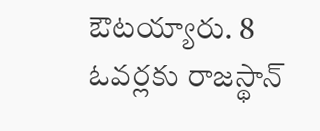ఔటయ్యారు. 8 ఓవర్లకు రాజస్థాన్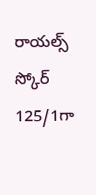రాయల్స్ స్కోర్ 125/1గా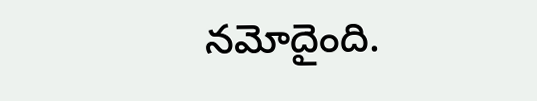నమోదైంది.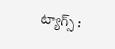ట్యాగ్స్ :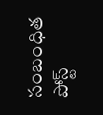సంబంధిత పోస్ట్